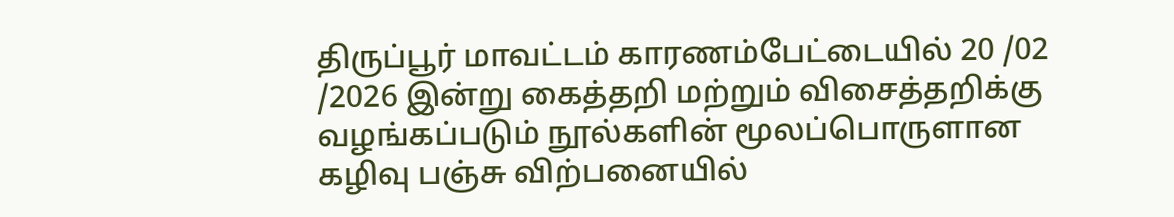திருப்பூர் மாவட்டம் காரணம்பேட்டையில் 20 /02 /2026 இன்று கைத்தறி மற்றும் விசைத்தறிக்கு வழங்கப்படும் நூல்களின் மூலப்பொருளான கழிவு பஞ்சு விற்பனையில்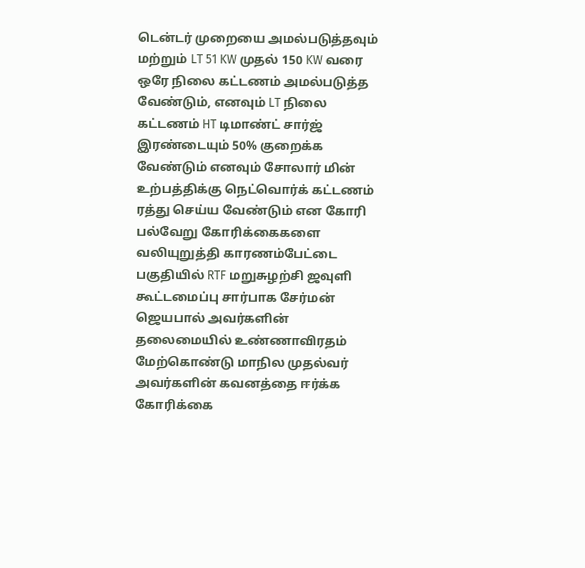டென்டர் முறையை அமல்படுத்தவும் மற்றும் LT 51 KW முதல் 150 KW வரை ஒரே நிலை கட்டணம் அமல்படுத்த வேண்டும், எனவும் LT நிலை கட்டணம் HT டிமாண்ட் சார்ஜ் இரண்டையும் 50% குறைக்க வேண்டும் எனவும் சோலார் மின் உற்பத்திக்கு நெட்வொர்க் கட்டணம் ரத்து செய்ய வேண்டும் என கோரி பல்வேறு கோரிக்கைகளை வலியுறுத்தி காரணம்பேட்டை பகுதியில் RTF மறுசுழற்சி ஜவுளி கூட்டமைப்பு சார்பாக சேர்மன் ஜெயபால் அவர்களின் தலைமையில் உண்ணாவிரதம் மேற்கொண்டு மாநில முதல்வர் அவர்களின் கவனத்தை ஈர்க்க கோரிக்கை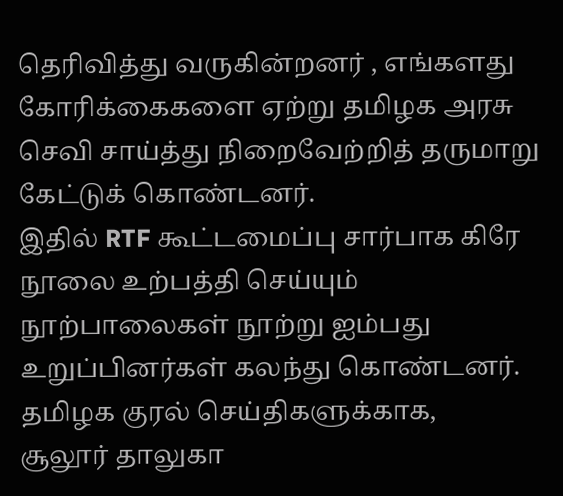தெரிவித்து வருகின்றனர் , எங்களது கோரிக்கைகளை ஏற்று தமிழக அரசு செவி சாய்த்து நிறைவேற்றித் தருமாறு கேட்டுக் கொண்டனர்.
இதில் RTF கூட்டமைப்பு சார்பாக கிரே நூலை உற்பத்தி செய்யும் நூற்பாலைகள் நூற்று ஐம்பது உறுப்பினர்கள் கலந்து கொண்டனர்.
தமிழக குரல் செய்திகளுக்காக,
சூலூர் தாலுகா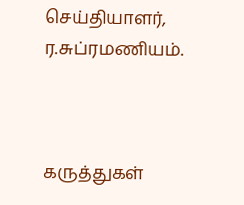செய்தியாளர்,
ர.சுப்ரமணியம்.



கருத்துகள்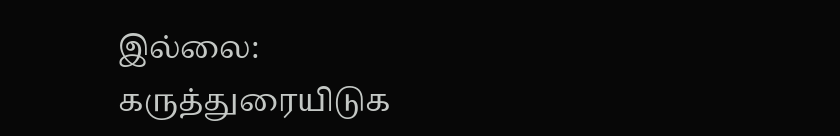இல்லை:
கருத்துரையிடுக